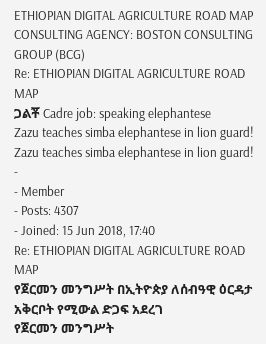ETHIOPIAN DIGITAL AGRICULTURE ROAD MAP
CONSULTING AGENCY: BOSTON CONSULTING GROUP (BCG)
Re: ETHIOPIAN DIGITAL AGRICULTURE ROAD MAP
ጋልቾ Cadre job: speaking elephantese
Zazu teaches simba elephantese in lion guard!
Zazu teaches simba elephantese in lion guard!
-
- Member
- Posts: 4307
- Joined: 15 Jun 2018, 17:40
Re: ETHIOPIAN DIGITAL AGRICULTURE ROAD MAP
የጀርመን መንግሥት በኢትዮጵያ ለሰብዓዊ ዕርዳታ አቅርቦት የሚውል ድጋፍ አደረገ
የጀርመን መንግሥት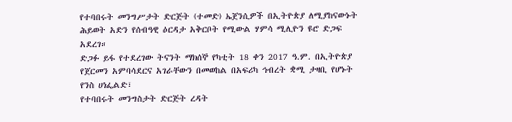የተባበሩት መንግሥታት ድርጅት (ተመድ) ኤጀንሲዎች በኢትዮጵያ ለሚያከናውኑት ሕይወት አድን የሰብዓዊ ዕርዳታ አቅርቦት የሚውል ሃምሳ ሚሊዮን ዩሮ ድጋፍ አደረገ።
ድጋፉ ይፋ የተደረገው ትናንት ማክሰኞ የካቲት 18 ቀን 2017 ዓ.ም. በኢትዮጵያ የጀርመን አምባሳደርና አገራቸውን በመወከል በአፍሪካ ኅብረት ቋሚ ታዛቢ የሆኑት የንስ ሀነፌልድ፣
የተባበሩት መንግስታት ድርጅት ረዳት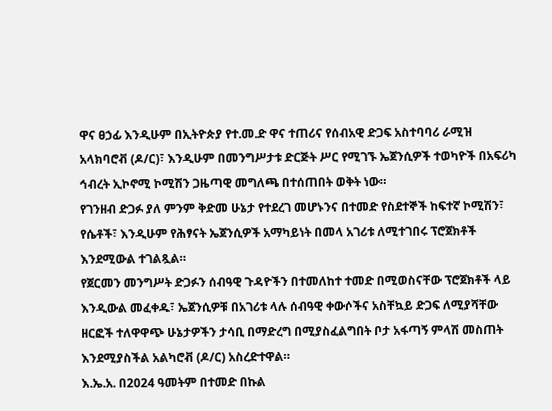ዋና ፀኃፊ እንዲሁም በኢትዮጵያ የተ.መ.ድ ዋና ተጠሪና የሰብአዊ ድጋፍ አስተባባሪ ራሚዝ አላክባሮቭ (ዶ/ር)፣ እንዲሁም በመንግሥታቱ ድርጅት ሥር የሚገኙ ኤጀንሲዎች ተወካዮች በአፍሪካ ኅብረት ኢኮኖሚ ኮሚሽን ጋዜጣዊ መግለጫ በተሰጠበት ወቅት ነው።
የገንዘብ ድጋፉ ያለ ምንም ቅድመ ሁኔታ የተደረገ መሆኑንና በተመድ የስደተኞች ከፍተኛ ኮሚሽን፣ የሴቶች፣ እንዲሁም የሕፃናት ኤጀንሲዎች አማካይነት በመላ አገሪቱ ለሚተገበሩ ፕሮጀክቶች እንደሚውል ተገልጿል።
የጀርመን መንግሥት ድጋፉን ሰብዓዊ ጉዳዮችን በተመለከተ ተመድ በሚወስናቸው ፕሮጀክቶች ላይ እንዲውል መፈቀዱ፣ ኤጀንሲዎቹ በአገሪቱ ላሉ ሰብዓዊ ቀውሶችና አስቸኳይ ድጋፍ ለሚያሻቸው ዘርፎች ተለዋዋጭ ሁኔታዎችን ታሳቢ በማድረግ በሚያስፈልግበት ቦታ አፋጣኝ ምላሽ መስጠት እንደሚያስችል አልካሮቭ (ዶ/ር) አስረድተዋል።
እ.ኤ.አ. በ2024 ዓመትም በተመድ በኩል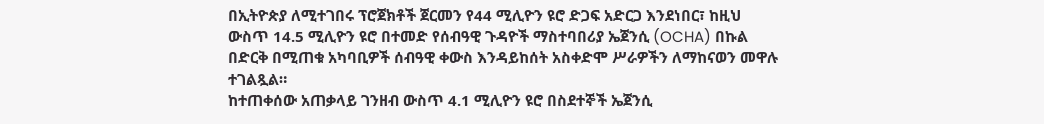በኢትዮጵያ ለሚተገበሩ ፕሮጀክቶች ጀርመን የ44 ሚሊዮን ዩሮ ድጋፍ አድርጋ እንደነበር፣ ከዚህ ውስጥ 14.5 ሚሊዮን ዩሮ በተመድ የሰብዓዊ ጉዳዮች ማስተባበሪያ ኤጀንሲ (OCHA) በኩል በድርቅ በሚጠቁ አካባቢዎች ሰብዓዊ ቀውስ እንዳይከሰት አስቀድሞ ሥራዎችን ለማከናወን መዋሉ ተገልጿል።
ከተጠቀሰው አጠቃላይ ገንዘብ ውስጥ 4.1 ሚሊዮን ዩሮ በስደተኞች ኤጀንሲ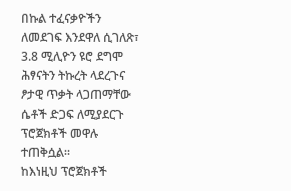በኩል ተፈናቃዮችን ለመደገፍ እንደዋለ ሲገለጽ፣ 3.8 ሚሊዮን ዩሮ ደግሞ ሕፃናትን ትኩረት ላደረጉና ፆታዊ ጥቃት ላጋጠማቸው ሴቶች ድጋፍ ለሚያደርጉ ፕሮጀክቶች መዋሉ ተጠቅሷል።
ከእነዚህ ፕሮጀክቶች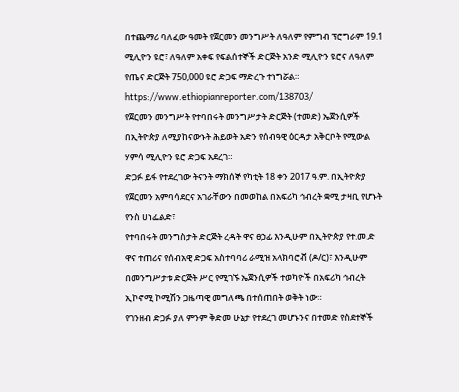በተጨማሪ ባለፈው ዓመት የጀርመን መንግሥት ለዓለም የምግብ ፕሮግራም 19.1 ሚሊዮን ዩሮ፣ ለዓለም አቀፍ የፍልሰተኞች ድርጅት አንድ ሚሊዮን ዩሮና ለዓለም የጤና ድርጅት 750,000 ዩሮ ድጋፍ ማድረጉ ተነግሯል።
https://www.ethiopianreporter.com/138703/
የጀርመን መንግሥት የተባበሩት መንግሥታት ድርጅት (ተመድ) ኤጀንሲዎች በኢትዮጵያ ለሚያከናውኑት ሕይወት አድን የሰብዓዊ ዕርዳታ አቅርቦት የሚውል ሃምሳ ሚሊዮን ዩሮ ድጋፍ አደረገ።
ድጋፉ ይፋ የተደረገው ትናንት ማክሰኞ የካቲት 18 ቀን 2017 ዓ.ም. በኢትዮጵያ የጀርመን አምባሳደርና አገራቸውን በመወከል በአፍሪካ ኅብረት ቋሚ ታዛቢ የሆኑት የንስ ሀነፌልድ፣
የተባበሩት መንግስታት ድርጅት ረዳት ዋና ፀኃፊ እንዲሁም በኢትዮጵያ የተ.መ.ድ ዋና ተጠሪና የሰብአዊ ድጋፍ አስተባባሪ ራሚዝ አላክባሮቭ (ዶ/ር)፣ እንዲሁም በመንግሥታቱ ድርጅት ሥር የሚገኙ ኤጀንሲዎች ተወካዮች በአፍሪካ ኅብረት ኢኮኖሚ ኮሚሽን ጋዜጣዊ መግለጫ በተሰጠበት ወቅት ነው።
የገንዘብ ድጋፉ ያለ ምንም ቅድመ ሁኔታ የተደረገ መሆኑንና በተመድ የስደተኞች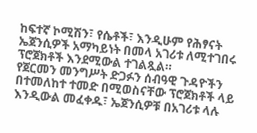ከፍተኛ ኮሚሽን፣ የሴቶች፣ እንዲሁም የሕፃናት ኤጀንሲዎች አማካይነት በመላ አገሪቱ ለሚተገበሩ ፕሮጀክቶች እንደሚውል ተገልጿል።
የጀርመን መንግሥት ድጋፉን ሰብዓዊ ጉዳዮችን በተመለከተ ተመድ በሚወስናቸው ፕሮጀክቶች ላይ እንዲውል መፈቀዱ፣ ኤጀንሲዎቹ በአገሪቱ ላሉ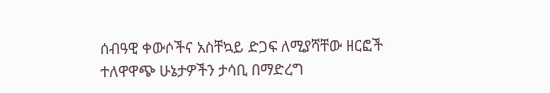ሰብዓዊ ቀውሶችና አስቸኳይ ድጋፍ ለሚያሻቸው ዘርፎች ተለዋዋጭ ሁኔታዎችን ታሳቢ በማድረግ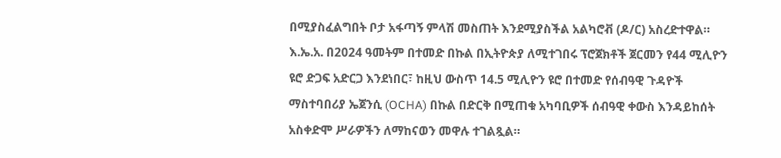በሚያስፈልግበት ቦታ አፋጣኝ ምላሽ መስጠት እንደሚያስችል አልካሮቭ (ዶ/ር) አስረድተዋል።
እ.ኤ.አ. በ2024 ዓመትም በተመድ በኩል በኢትዮጵያ ለሚተገበሩ ፕሮጀክቶች ጀርመን የ44 ሚሊዮን ዩሮ ድጋፍ አድርጋ እንደነበር፣ ከዚህ ውስጥ 14.5 ሚሊዮን ዩሮ በተመድ የሰብዓዊ ጉዳዮች ማስተባበሪያ ኤጀንሲ (OCHA) በኩል በድርቅ በሚጠቁ አካባቢዎች ሰብዓዊ ቀውስ እንዳይከሰት አስቀድሞ ሥራዎችን ለማከናወን መዋሉ ተገልጿል።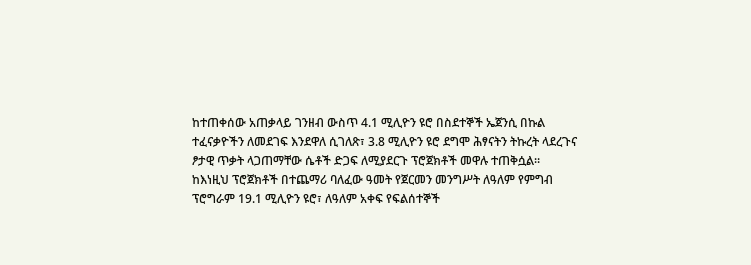ከተጠቀሰው አጠቃላይ ገንዘብ ውስጥ 4.1 ሚሊዮን ዩሮ በስደተኞች ኤጀንሲ በኩል ተፈናቃዮችን ለመደገፍ እንደዋለ ሲገለጽ፣ 3.8 ሚሊዮን ዩሮ ደግሞ ሕፃናትን ትኩረት ላደረጉና ፆታዊ ጥቃት ላጋጠማቸው ሴቶች ድጋፍ ለሚያደርጉ ፕሮጀክቶች መዋሉ ተጠቅሷል።
ከእነዚህ ፕሮጀክቶች በተጨማሪ ባለፈው ዓመት የጀርመን መንግሥት ለዓለም የምግብ ፕሮግራም 19.1 ሚሊዮን ዩሮ፣ ለዓለም አቀፍ የፍልሰተኞች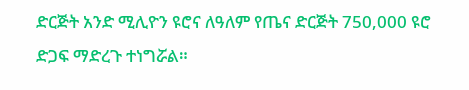ድርጅት አንድ ሚሊዮን ዩሮና ለዓለም የጤና ድርጅት 750,000 ዩሮ ድጋፍ ማድረጉ ተነግሯል።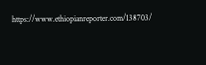https://www.ethiopianreporter.com/138703/